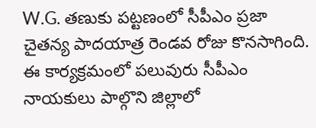W.G. తణుకు పట్టణంలో సీపీఎం ప్రజా చైతన్య పాదయాత్ర రెండవ రోజు కొనసాగింది. ఈ కార్యక్రమంలో పలువురు సీపీఎం నాయకులు పాల్గొని జిల్లాలో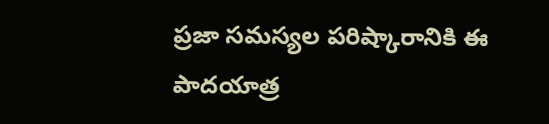ప్రజా సమస్యల పరిష్కారానికి ఈ పాదయాత్ర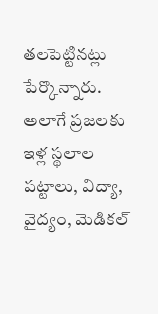తలపెట్టినట్లు పేర్కొన్నారు. అలాగే ప్రజలకు ఇళ్ల స్థలాల పట్టాలు, విద్యా, వైద్యం, మెడికల్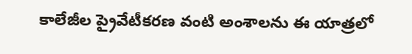కాలేజీల ప్రైవేటీకరణ వంటి అంశాలను ఈ యాత్రలో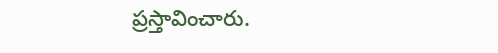ప్రస్తావించారు.